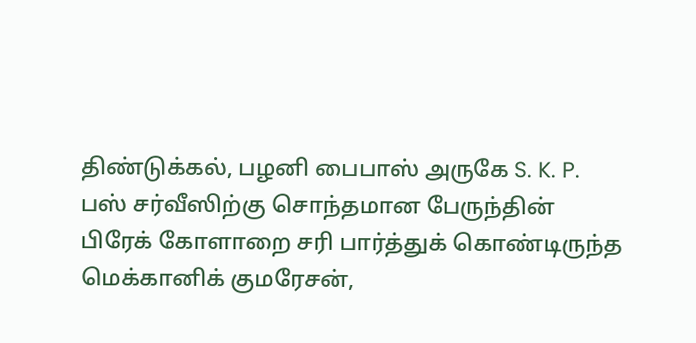திண்டுக்கல், பழனி பைபாஸ் அருகே S. K. P. பஸ் சர்வீஸிற்கு சொந்தமான பேருந்தின் பிரேக் கோளாறை சரி பார்த்துக் கொண்டிருந்த மெக்கானிக் குமரேசன்,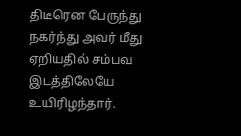திடீரென பேருந்து நகர்ந்து அவர் மீது ஏறியதில் சம்பவ இடத்திலேயே உயிரிழந்தார்.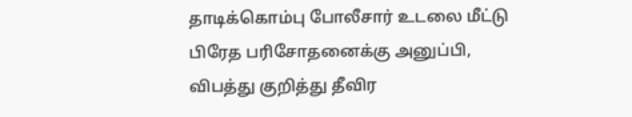தாடிக்கொம்பு போலீசார் உடலை மீட்டு பிரேத பரிசோதனைக்கு அனுப்பி, விபத்து குறித்து தீவிர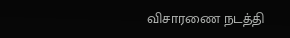விசாரணை நடத்தி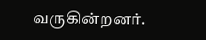வருகின்றனர்.